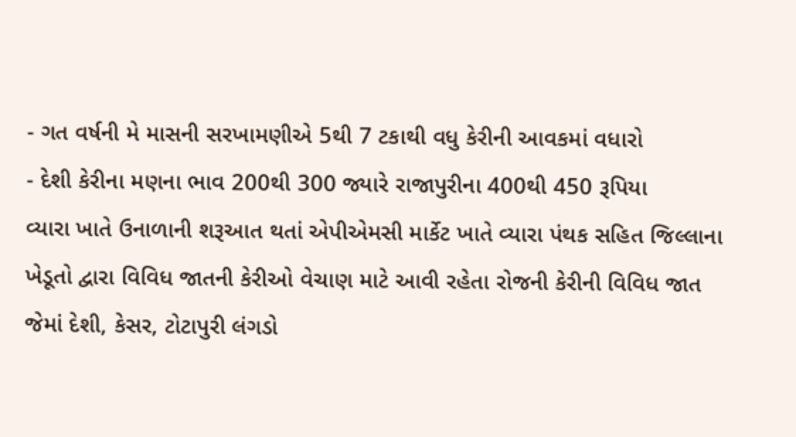- ગત વર્ષની મે માસની સરખામણીએ 5થી 7 ટકાથી વધુ કેરીની આવકમાં વધારો
- દેશી કેરીના મણના ભાવ 200થી 300 જ્યારે રાજાપુરીના 400થી 450 રૂપિયા
વ્યારા ખાતે ઉનાળાની શરૂઆત થતાં એપીએમસી માર્કેટ ખાતે વ્યારા પંથક સહિત જિલ્લાના ખેડૂતો દ્વારા વિવિધ જાતની કેરીઓ વેચાણ માટે આવી રહેતા રોજની કેરીની વિવિધ જાત જેમાં દેશી, કેસર, ટોટાપુરી લંગડો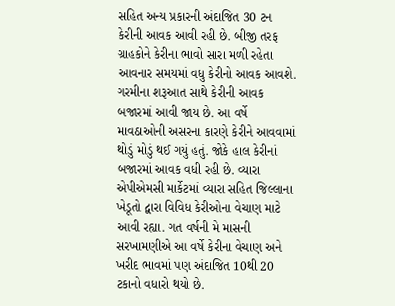સહિત અન્ય પ્રકારની અંદાજિત 30 ટન કેરીની આવક આવી રહી છે. બીજી તરફ ગ્રાહકોને કેરીના ભાવો સારા મળી રહેતા આવનાર સમયમાં વધુ કેરીનો આવક આવશે.
ગરમીના શરૂઆત સાથે કેરીની આવક બજારમાં આવી જાય છે. આ વર્ષે માવઠાઓની અસરના કારણે કેરીને આવવામાં થોડું મોડું થઈ ગયું હતું. જોકે હાલ કેરીનાં બજારમાં આવક વધી રહી છે. વ્યારા એપીએમસી માર્કેટમાં વ્યારા સહિત જિલ્લાના ખેડૂતો દ્વારા વિવિધ કેરીઓના વેચાણ માટે આવી રહ્યા. ગત વર્ષની મે માસની સરખામણીએ આ વર્ષે કેરીના વેચાણ અને ખરીદ ભાવમાં પણ અંદાજિત 10થી 20 ટકાનો વધારો થયો છે.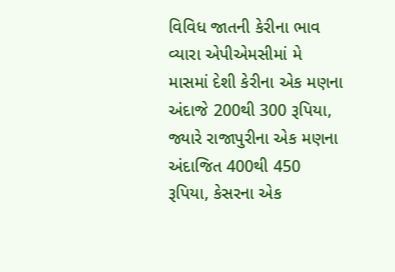વિવિધ જાતની કેરીના ભાવ
વ્યારા એપીએમસીમાં મે માસમાં દેશી કેરીના એક મણના અંદાજે 200થી 300 રૂપિયા, જ્યારે રાજાપુરીના એક મણના અંદાજિત 400થી 450 રૂપિયા, કેસરના એક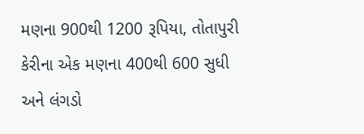મણના 900થી 1200 રૂપિયા, તોતાપુરી કેરીના એક મણના 400થી 600 સુધી અને લંગડો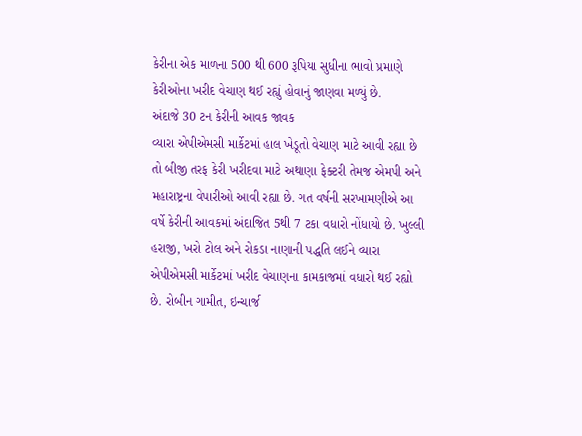કેરીના એક માળના 500 થી 600 રૂપિયા સુધીના ભાવો પ્રમાણે કેરીઓના ખરીદ વેચાણ થઈ રહ્યું હોવાનું જાણવા મળ્યું છે.
અંદાજે 30 ટન કેરીની આવક જાવક
વ્યારા એપીએમસી માર્કેટમાં હાલ ખેડૂતો વેચાણ માટે આવી રહ્યા છે તો બીજી તરફ કેરી ખરીદવા માટે અથાણા ફેક્ટરી તેમજ એમપી અને મહારાષ્ટ્રના વેપારીઓ આવી રહ્યા છે. ગત વર્ષની સરખામણીએ આ વર્ષે કેરીની આવકમાં અંદાજિત 5થી 7 ટકા વધારો નોંધાયો છે. ખુલ્લી હરાજી, ખરો ટોલ અને રોકડા નાણાની પદ્ધતિ લઈને વ્યારા એપીએમસી માર્કેટમાં ખરીદ વેચાણના કામકાજમાં વધારો થઈ રહ્યો છે. રોબીન ગામીત, ઇન્ચાર્જ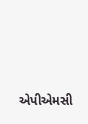એપીએમસી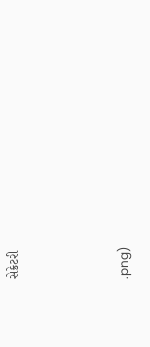સેક્રેટરી



.png)